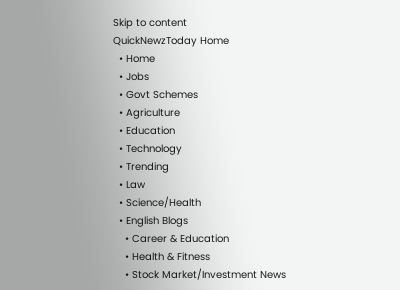Skip to content
QuickNewzToday Home
  • Home
  • Jobs
  • Govt Schemes
  • Agriculture
  • Education
  • Technology
  • Trending
  • Law
  • Science/Health
  • English Blogs
    • Career & Education
    • Health & Fitness
    • Stock Market/Investment News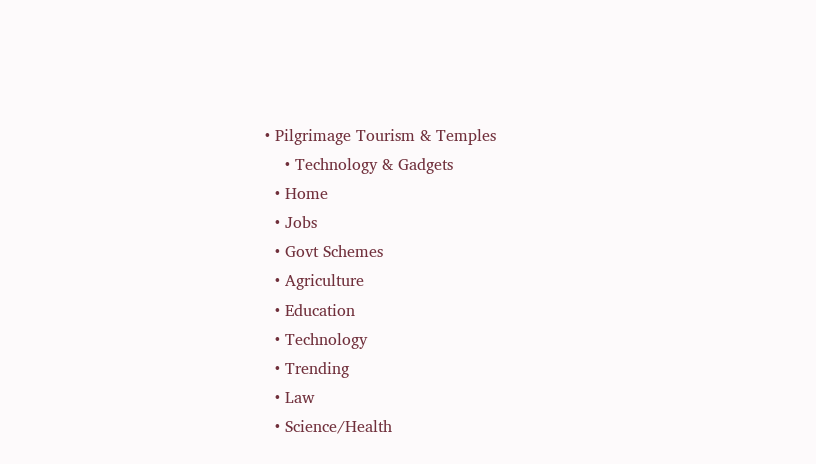• Pilgrimage Tourism & Temples
    • Technology & Gadgets
  • Home
  • Jobs
  • Govt Schemes
  • Agriculture
  • Education
  • Technology
  • Trending
  • Law
  • Science/Health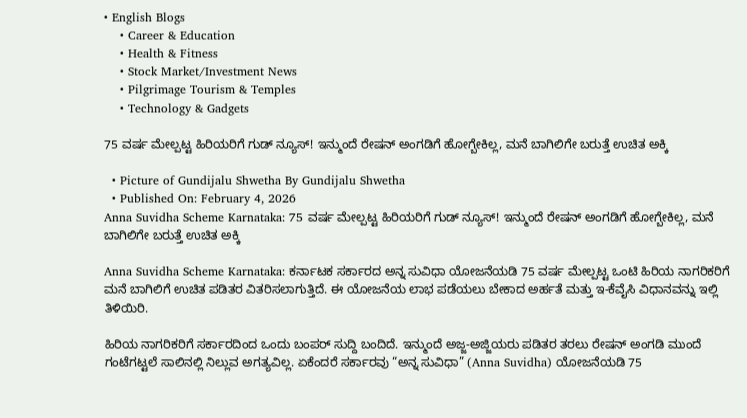• English Blogs
    • Career & Education
    • Health & Fitness
    • Stock Market/Investment News
    • Pilgrimage Tourism & Temples
    • Technology & Gadgets

75 ವರ್ಷ ಮೇಲ್ಪಟ್ಟ ಹಿರಿಯರಿಗೆ ಗುಡ್ ನ್ಯೂಸ್! ಇನ್ಮುಂದೆ ರೇಷನ್ ಅಂಗಡಿಗೆ ಹೋಗ್ಬೇಕಿಲ್ಲ, ಮನೆ ಬಾಗಿಲಿಗೇ ಬರುತ್ತೆ ಉಚಿತ ಅಕ್ಕಿ

  • Picture of Gundijalu Shwetha By Gundijalu Shwetha
  • Published On: February 4, 2026
Anna Suvidha Scheme Karnataka: 75 ವರ್ಷ ಮೇಲ್ಪಟ್ಟ ಹಿರಿಯರಿಗೆ ಗುಡ್ ನ್ಯೂಸ್! ಇನ್ಮುಂದೆ ರೇಷನ್ ಅಂಗಡಿಗೆ ಹೋಗ್ಬೇಕಿಲ್ಲ, ಮನೆ ಬಾಗಿಲಿಗೇ ಬರುತ್ತೆ ಉಚಿತ ಅಕ್ಕಿ

Anna Suvidha Scheme Karnataka: ಕರ್ನಾಟಕ ಸರ್ಕಾರದ ಅನ್ನ ಸುವಿಧಾ ಯೋಜನೆಯಡಿ 75 ವರ್ಷ ಮೇಲ್ಪಟ್ಟ ಒಂಟಿ ಹಿರಿಯ ನಾಗರಿಕರಿಗೆ ಮನೆ ಬಾಗಿಲಿಗೆ ಉಚಿತ ಪಡಿತರ ವಿತರಿಸಲಾಗುತ್ತಿದೆ. ಈ ಯೋಜನೆಯ ಲಾಭ ಪಡೆಯಲು ಬೇಕಾದ ಅರ್ಹತೆ ಮತ್ತು ಇ-ಕೆವೈಸಿ ವಿಧಾನವನ್ನು ಇಲ್ಲಿ ತಿಳಿಯಿರಿ.

ಹಿರಿಯ ನಾಗರಿಕರಿಗೆ ಸರ್ಕಾರದಿಂದ ಒಂದು ಬಂಪರ್ ಸುದ್ದಿ ಬಂದಿದೆ. ಇನ್ಮುಂದೆ ಅಜ್ಜ-ಅಜ್ಜಿಯರು ಪಡಿತರ ತರಲು ರೇಷನ್ ಅಂಗಡಿ ಮುಂದೆ ಗಂಟೆಗಟ್ಟಲೆ ಸಾಲಿನಲ್ಲಿ ನಿಲ್ಲುವ ಅಗತ್ಯವಿಲ್ಲ. ಏಕೆಂದರೆ ಸರ್ಕಾರವು “ಅನ್ನ ಸುವಿಧಾ” (Anna Suvidha) ಯೋಜನೆಯಡಿ 75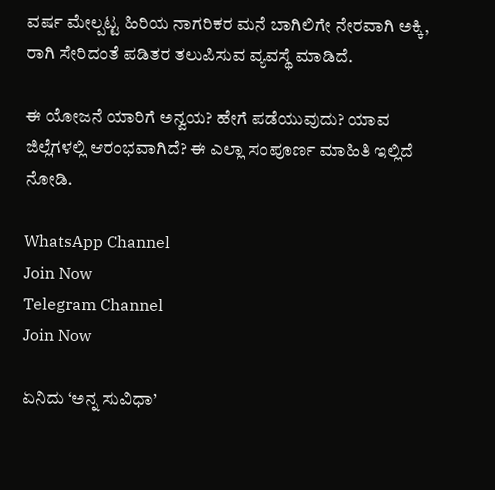ವರ್ಷ ಮೇಲ್ಪಟ್ಟ ಹಿರಿಯ ನಾಗರಿಕರ ಮನೆ ಬಾಗಿಲಿಗೇ ನೇರವಾಗಿ ಅಕ್ಕಿ, ರಾಗಿ ಸೇರಿದಂತೆ ಪಡಿತರ ತಲುಪಿಸುವ ವ್ಯವಸ್ಥೆ ಮಾಡಿದೆ.

ಈ ಯೋಜನೆ ಯಾರಿಗೆ ಅನ್ವಯ? ಹೇಗೆ ಪಡೆಯುವುದು? ಯಾವ ಜಿಲ್ಲೆಗಳಲ್ಲಿ ಆರಂಭವಾಗಿದೆ? ಈ ಎಲ್ಲಾ ಸಂಪೂರ್ಣ ಮಾಹಿತಿ ಇಲ್ಲಿದೆ ನೋಡಿ.

WhatsApp Channel
Join Now
Telegram Channel
Join Now

ಏನಿದು ‘ಅನ್ನ ಸುವಿಧಾ’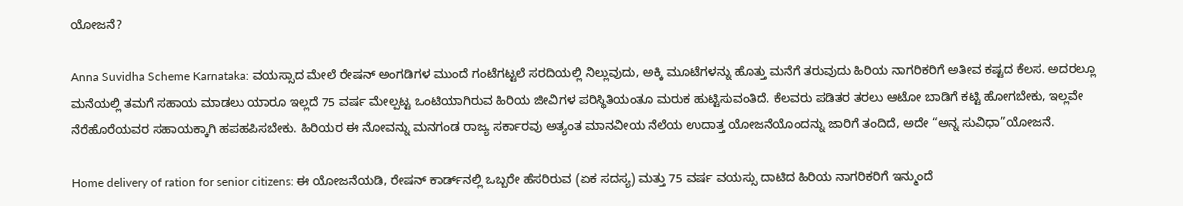ಯೋಜನೆ?

Anna Suvidha Scheme Karnataka: ವಯಸ್ಸಾದ ಮೇಲೆ ರೇಷನ್ ಅಂಗಡಿಗಳ ಮುಂದೆ ಗಂಟೆಗಟ್ಟಲೆ ಸರದಿಯಲ್ಲಿ ನಿಲ್ಲುವುದು, ಅಕ್ಕಿ ಮೂಟೆಗಳನ್ನು ಹೊತ್ತು ಮನೆಗೆ ತರುವುದು ಹಿರಿಯ ನಾಗರಿಕರಿಗೆ ಅತೀವ ಕಷ್ಟದ ಕೆಲಸ. ಅದರಲ್ಲೂ ಮನೆಯಲ್ಲಿ ತಮಗೆ ಸಹಾಯ ಮಾಡಲು ಯಾರೂ ಇಲ್ಲದೆ 75 ವರ್ಷ ಮೇಲ್ಪಟ್ಟ ಒಂಟಿಯಾಗಿರುವ ಹಿರಿಯ ಜೀವಿಗಳ ಪರಿಸ್ಥಿತಿಯಂತೂ ಮರುಕ ಹುಟ್ಟಿಸುವಂತಿದೆ. ಕೆಲವರು ಪಡಿತರ ತರಲು ಆಟೋ ಬಾಡಿಗೆ ಕಟ್ಟಿ ಹೋಗಬೇಕು, ಇಲ್ಲವೇ ನೆರೆಹೊರೆಯವರ ಸಹಾಯಕ್ಕಾಗಿ ಹಪಹಪಿಸಬೇಕು. ಹಿರಿಯರ ಈ ನೋವನ್ನು ಮನಗಂಡ ರಾಜ್ಯ ಸರ್ಕಾರವು ಅತ್ಯಂತ ಮಾನವೀಯ ನೆಲೆಯ ಉದಾತ್ತ ಯೋಜನೆಯೊಂದನ್ನು ಜಾರಿಗೆ ತಂದಿದೆ, ಅದೇ “ಅನ್ನ ಸುವಿಧಾ”ಯೋಜನೆ.

Home delivery of ration for senior citizens: ಈ ಯೋಜನೆಯಡಿ, ರೇಷನ್ ಕಾರ್ಡ್‌ನಲ್ಲಿ ಒಬ್ಬರೇ ಹೆಸರಿರುವ (ಏಕ ಸದಸ್ಯ) ಮತ್ತು 75 ವರ್ಷ ವಯಸ್ಸು ದಾಟಿದ ಹಿರಿಯ ನಾಗರಿಕರಿಗೆ ಇನ್ಮುಂದೆ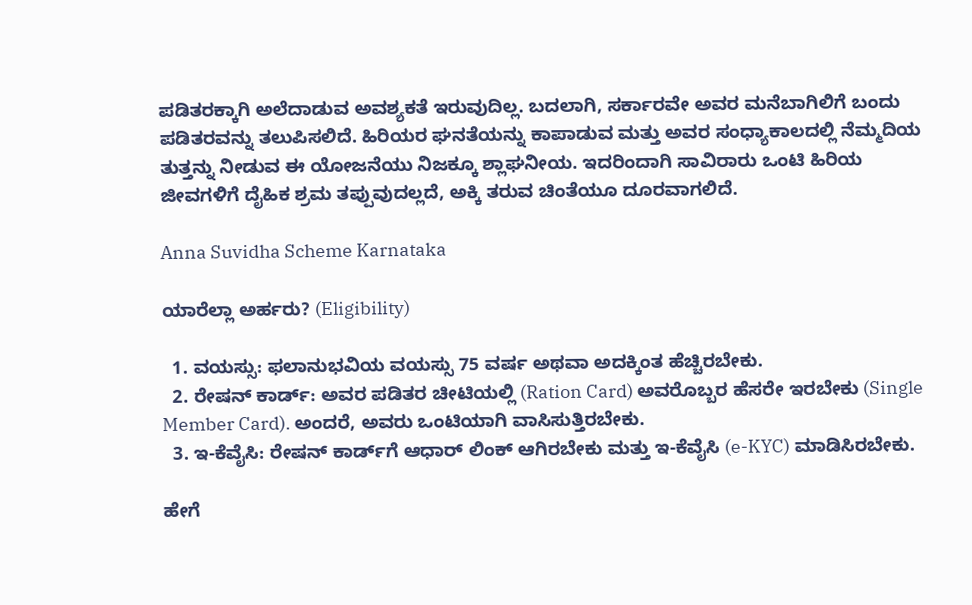ಪಡಿತರಕ್ಕಾಗಿ ಅಲೆದಾಡುವ ಅವಶ್ಯಕತೆ ಇರುವುದಿಲ್ಲ. ಬದಲಾಗಿ, ಸರ್ಕಾರವೇ ಅವರ ಮನೆಬಾಗಿಲಿಗೆ ಬಂದು ಪಡಿತರವನ್ನು ತಲುಪಿಸಲಿದೆ. ಹಿರಿಯರ ಘನತೆಯನ್ನು ಕಾಪಾಡುವ ಮತ್ತು ಅವರ ಸಂಧ್ಯಾಕಾಲದಲ್ಲಿ ನೆಮ್ಮದಿಯ ತುತ್ತನ್ನು ನೀಡುವ ಈ ಯೋಜನೆಯು ನಿಜಕ್ಕೂ ಶ್ಲಾಘನೀಯ. ಇದರಿಂದಾಗಿ ಸಾವಿರಾರು ಒಂಟಿ ಹಿರಿಯ ಜೀವಗಳಿಗೆ ದೈಹಿಕ ಶ್ರಮ ತಪ್ಪುವುದಲ್ಲದೆ, ಅಕ್ಕಿ ತರುವ ಚಿಂತೆಯೂ ದೂರವಾಗಲಿದೆ.

Anna Suvidha Scheme Karnataka

ಯಾರೆಲ್ಲಾ ಅರ್ಹರು? (Eligibility)

  1. ವಯಸ್ಸು: ಫಲಾನುಭವಿಯ ವಯಸ್ಸು 75 ವರ್ಷ ಅಥವಾ ಅದಕ್ಕಿಂತ ಹೆಚ್ಚಿರಬೇಕು.
  2. ರೇಷನ್ ಕಾರ್ಡ್: ಅವರ ಪಡಿತರ ಚೀಟಿಯಲ್ಲಿ (Ration Card) ಅವರೊಬ್ಬರ ಹೆಸರೇ ಇರಬೇಕು (Single Member Card). ಅಂದರೆ, ಅವರು ಒಂಟಿಯಾಗಿ ವಾಸಿಸುತ್ತಿರಬೇಕು.
  3. ಇ-ಕೆವೈಸಿ: ರೇಷನ್ ಕಾರ್ಡ್‌ಗೆ ಆಧಾರ್ ಲಿಂಕ್ ಆಗಿರಬೇಕು ಮತ್ತು ಇ-ಕೆವೈಸಿ (e-KYC) ಮಾಡಿಸಿರಬೇಕು.

ಹೇಗೆ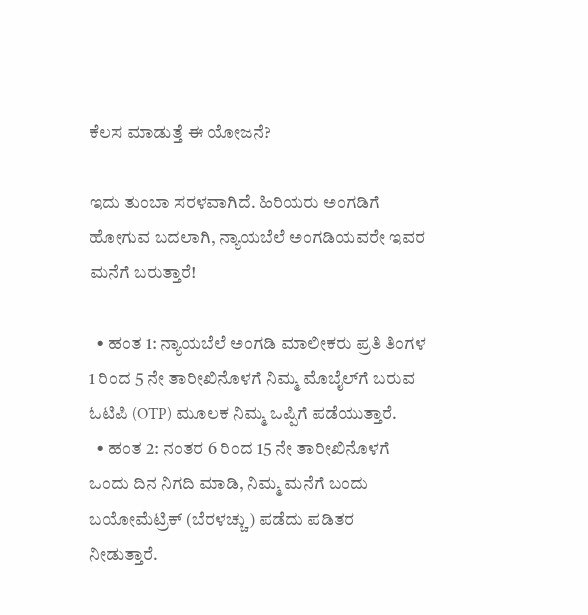ಕೆಲಸ ಮಾಡುತ್ತೆ ಈ ಯೋಜನೆ?

ಇದು ತುಂಬಾ ಸರಳವಾಗಿದೆ. ಹಿರಿಯರು ಅಂಗಡಿಗೆ ಹೋಗುವ ಬದಲಾಗಿ, ನ್ಯಾಯಬೆಲೆ ಅಂಗಡಿಯವರೇ ಇವರ ಮನೆಗೆ ಬರುತ್ತಾರೆ!

  • ಹಂತ 1: ನ್ಯಾಯಬೆಲೆ ಅಂಗಡಿ ಮಾಲೀಕರು ಪ್ರತಿ ತಿಂಗಳ 1 ರಿಂದ 5 ನೇ ತಾರೀಖಿನೊಳಗೆ ನಿಮ್ಮ ಮೊಬೈಲ್‌ಗೆ ಬರುವ ಓಟಿಪಿ (OTP) ಮೂಲಕ ನಿಮ್ಮ ಒಪ್ಪಿಗೆ ಪಡೆಯುತ್ತಾರೆ.
  • ಹಂತ 2: ನಂತರ 6 ರಿಂದ 15 ನೇ ತಾರೀಖಿನೊಳಗೆ ಒಂದು ದಿನ ನಿಗದಿ ಮಾಡಿ, ನಿಮ್ಮ ಮನೆಗೆ ಬಂದು ಬಯೋಮೆಟ್ರಿಕ್ (ಬೆರಳಚ್ಚು) ಪಡೆದು ಪಡಿತರ ನೀಡುತ್ತಾರೆ.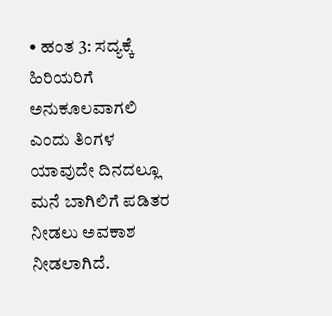• ಹಂತ 3: ಸದ್ಯಕ್ಕೆ ಹಿರಿಯರಿಗೆ ಅನುಕೂಲವಾಗಲಿ ಎಂದು ತಿಂಗಳ ಯಾವುದೇ ದಿನದಲ್ಲೂ ಮನೆ ಬಾಗಿಲಿಗೆ ಪಡಿತರ ನೀಡಲು ಅವಕಾಶ ನೀಡಲಾಗಿದೆ.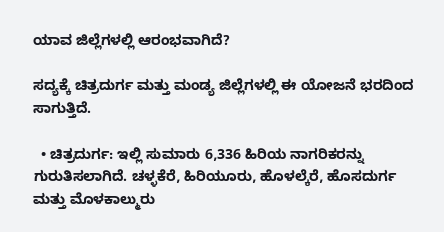ಯಾವ ಜಿಲ್ಲೆಗಳಲ್ಲಿ ಆರಂಭವಾಗಿದೆ?

ಸದ್ಯಕ್ಕೆ ಚಿತ್ರದುರ್ಗ ಮತ್ತು ಮಂಡ್ಯ ಜಿಲ್ಲೆಗಳಲ್ಲಿ ಈ ಯೋಜನೆ ಭರದಿಂದ ಸಾಗುತ್ತಿದೆ.

  • ಚಿತ್ರದುರ್ಗ: ಇಲ್ಲಿ ಸುಮಾರು 6,336 ಹಿರಿಯ ನಾಗರಿಕರನ್ನು ಗುರುತಿಸಲಾಗಿದೆ. ಚಳ್ಳಕೆರೆ, ಹಿರಿಯೂರು, ಹೊಳಲ್ಕೆರೆ, ಹೊಸದುರ್ಗ ಮತ್ತು ಮೊಳಕಾಲ್ಮುರು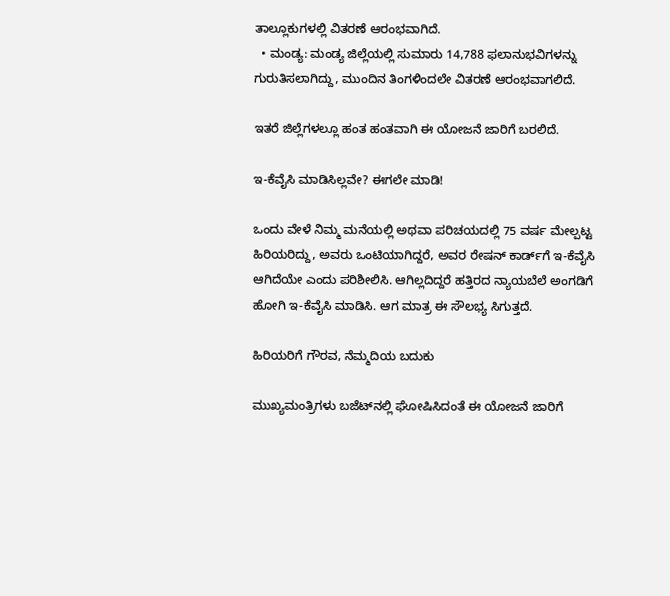ತಾಲ್ಲೂಕುಗಳಲ್ಲಿ ವಿತರಣೆ ಆರಂಭವಾಗಿದೆ.
  • ಮಂಡ್ಯ: ಮಂಡ್ಯ ಜಿಲ್ಲೆಯಲ್ಲಿ ಸುಮಾರು 14,788 ಫಲಾನುಭವಿಗಳನ್ನು ಗುರುತಿಸಲಾಗಿದ್ದು, ಮುಂದಿನ ತಿಂಗಳಿಂದಲೇ ವಿತರಣೆ ಆರಂಭವಾಗಲಿದೆ.

ಇತರೆ ಜಿಲ್ಲೆಗಳಲ್ಲೂ ಹಂತ ಹಂತವಾಗಿ ಈ ಯೋಜನೆ ಜಾರಿಗೆ ಬರಲಿದೆ.

ಇ-ಕೆವೈಸಿ ಮಾಡಿಸಿಲ್ಲವೇ? ಈಗಲೇ ಮಾಡಿ!

ಒಂದು ವೇಳೆ ನಿಮ್ಮ ಮನೆಯಲ್ಲಿ ಅಥವಾ ಪರಿಚಯದಲ್ಲಿ 75 ವರ್ಷ ಮೇಲ್ಪಟ್ಟ ಹಿರಿಯರಿದ್ದು, ಅವರು ಒಂಟಿಯಾಗಿದ್ದರೆ, ಅವರ ರೇಷನ್ ಕಾರ್ಡ್‌ಗೆ ಇ-ಕೆವೈಸಿ ಆಗಿದೆಯೇ ಎಂದು ಪರಿಶೀಲಿಸಿ. ಆಗಿಲ್ಲದಿದ್ದರೆ ಹತ್ತಿರದ ನ್ಯಾಯಬೆಲೆ ಅಂಗಡಿಗೆ ಹೋಗಿ ಇ-ಕೆವೈಸಿ ಮಾಡಿಸಿ. ಆಗ ಮಾತ್ರ ಈ ಸೌಲಭ್ಯ ಸಿಗುತ್ತದೆ.

ಹಿರಿಯರಿಗೆ ಗೌರವ, ನೆಮ್ಮದಿಯ ಬದುಕು

ಮುಖ್ಯಮಂತ್ರಿಗಳು ಬಜೆಟ್‌ನಲ್ಲಿ ಘೋಷಿಸಿದಂತೆ ಈ ಯೋಜನೆ ಜಾರಿಗೆ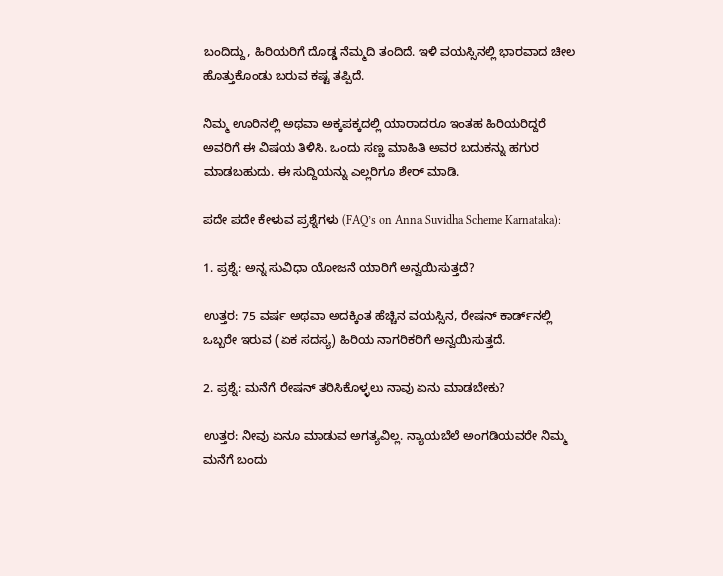ಬಂದಿದ್ದು, ಹಿರಿಯರಿಗೆ ದೊಡ್ಡ ನೆಮ್ಮದಿ ತಂದಿದೆ. ಇಳಿ ವಯಸ್ಸಿನಲ್ಲಿ ಭಾರವಾದ ಚೀಲ ಹೊತ್ತುಕೊಂಡು ಬರುವ ಕಷ್ಟ ತಪ್ಪಿದೆ.

ನಿಮ್ಮ ಊರಿನಲ್ಲಿ ಅಥವಾ ಅಕ್ಕಪಕ್ಕದಲ್ಲಿ ಯಾರಾದರೂ ಇಂತಹ ಹಿರಿಯರಿದ್ದರೆ ಅವರಿಗೆ ಈ ವಿಷಯ ತಿಳಿಸಿ. ಒಂದು ಸಣ್ಣ ಮಾಹಿತಿ ಅವರ ಬದುಕನ್ನು ಹಗುರ ಮಾಡಬಹುದು. ಈ ಸುದ್ದಿಯನ್ನು ಎಲ್ಲರಿಗೂ ಶೇರ್ ಮಾಡಿ.

ಪದೇ ಪದೇ ಕೇಳುವ ಪ್ರಶ್ನೆಗಳು (FAQ’s on Anna Suvidha Scheme Karnataka):

1. ಪ್ರಶ್ನೆ: ಅನ್ನ ಸುವಿಧಾ ಯೋಜನೆ ಯಾರಿಗೆ ಅನ್ವಯಿಸುತ್ತದೆ?

ಉತ್ತರ: 75 ವರ್ಷ ಅಥವಾ ಅದಕ್ಕಿಂತ ಹೆಚ್ಚಿನ ವಯಸ್ಸಿನ, ರೇಷನ್ ಕಾರ್ಡ್‌ನಲ್ಲಿ ಒಬ್ಬರೇ ಇರುವ (ಏಕ ಸದಸ್ಯ) ಹಿರಿಯ ನಾಗರಿಕರಿಗೆ ಅನ್ವಯಿಸುತ್ತದೆ.

2. ಪ್ರಶ್ನೆ: ಮನೆಗೆ ರೇಷನ್ ತರಿಸಿಕೊಳ್ಳಲು ನಾವು ಏನು ಮಾಡಬೇಕು?

ಉತ್ತರ: ನೀವು ಏನೂ ಮಾಡುವ ಅಗತ್ಯವಿಲ್ಲ. ನ್ಯಾಯಬೆಲೆ ಅಂಗಡಿಯವರೇ ನಿಮ್ಮ ಮನೆಗೆ ಬಂದು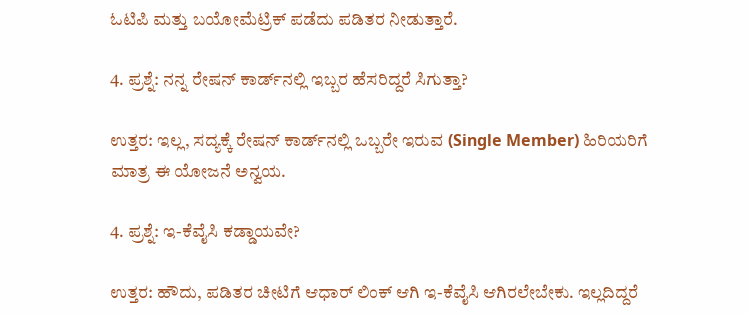ಓಟಿಪಿ ಮತ್ತು ಬಯೋಮೆಟ್ರಿಕ್ ಪಡೆದು ಪಡಿತರ ನೀಡುತ್ತಾರೆ.

4. ಪ್ರಶ್ನೆ: ನನ್ನ ರೇಷನ್ ಕಾರ್ಡ್‌ನಲ್ಲಿ ಇಬ್ಬರ ಹೆಸರಿದ್ದರೆ ಸಿಗುತ್ತಾ?

ಉತ್ತರ: ಇಲ್ಲ, ಸದ್ಯಕ್ಕೆ ರೇಷನ್ ಕಾರ್ಡ್‌ನಲ್ಲಿ ಒಬ್ಬರೇ ಇರುವ (Single Member) ಹಿರಿಯರಿಗೆ ಮಾತ್ರ ಈ ಯೋಜನೆ ಅನ್ವಯ.

4. ಪ್ರಶ್ನೆ: ಇ-ಕೆವೈಸಿ ಕಡ್ಡಾಯವೇ?

ಉತ್ತರ: ಹೌದು, ಪಡಿತರ ಚೀಟಿಗೆ ಆಧಾರ್ ಲಿಂಕ್ ಆಗಿ ಇ-ಕೆವೈಸಿ ಆಗಿರಲೇಬೇಕು. ಇಲ್ಲದಿದ್ದರೆ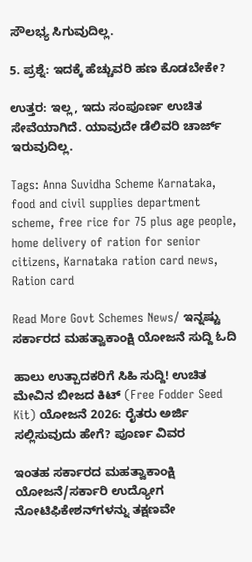ಸೌಲಭ್ಯ ಸಿಗುವುದಿಲ್ಲ.

5. ಪ್ರಶ್ನೆ: ಇದಕ್ಕೆ ಹೆಚ್ಚುವರಿ ಹಣ ಕೊಡಬೇಕೇ?

ಉತ್ತರ: ಇಲ್ಲ, ಇದು ಸಂಪೂರ್ಣ ಉಚಿತ ಸೇವೆಯಾಗಿದೆ. ಯಾವುದೇ ಡೆಲಿವರಿ ಚಾರ್ಜ್ ಇರುವುದಿಲ್ಲ.

Tags: Anna Suvidha Scheme Karnataka, food and civil supplies department scheme, free rice for 75 plus age people, home delivery of ration for senior citizens, Karnataka ration card news, Ration card

Read More Govt Schemes News/ ಇನ್ನಷ್ಟು ಸರ್ಕಾರದ ಮಹತ್ವಾಕಾಂಕ್ಷಿ ಯೋಜನೆ ಸುದ್ದಿ ಓದಿ

ಹಾಲು ಉತ್ಪಾದಕರಿಗೆ ಸಿಹಿ ಸುದ್ದಿ! ಉಚಿತ ಮೇವಿನ ಬೀಜದ ಕಿಟ್ (Free Fodder Seed Kit) ಯೋಜನೆ 2026: ರೈತರು ಅರ್ಜಿ ಸಲ್ಲಿಸುವುದು ಹೇಗೆ? ಪೂರ್ಣ ವಿವರ

ಇಂತಹ ಸರ್ಕಾರದ ಮಹತ್ವಾಕಾಂಕ್ಷಿ ಯೋಜನೆ/ಸರ್ಕಾರಿ ಉದ್ಯೋಗ ನೋಟಿಫಿಕೇಶನ್‌ಗಳನ್ನು ತಕ್ಷಣವೇ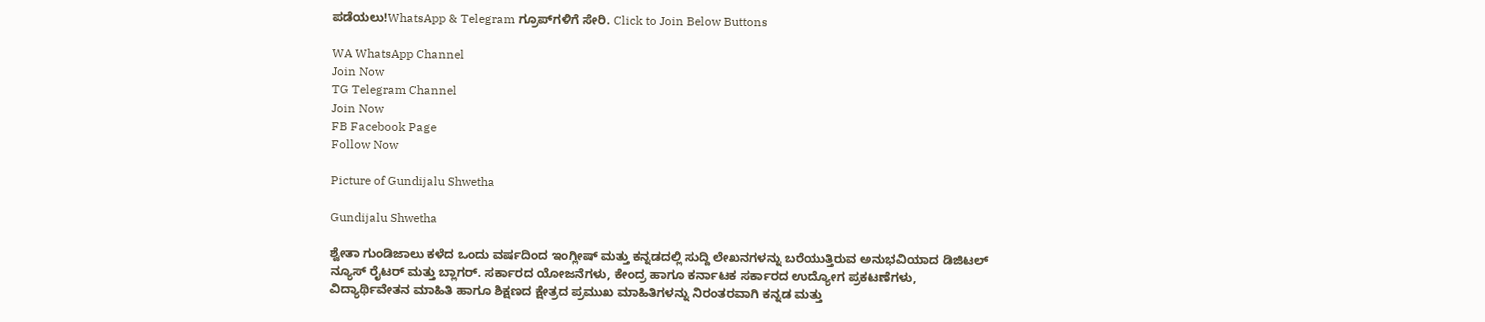ಪಡೆಯಲು!WhatsApp & Telegram ಗ್ರೂಪ್‌ಗಳಿಗೆ ಸೇರಿ. Click to Join Below Buttons

WA WhatsApp Channel
Join Now
TG Telegram Channel
Join Now
FB Facebook Page
Follow Now

Picture of Gundijalu Shwetha

Gundijalu Shwetha

ಶ್ವೇತಾ ಗುಂಡಿಜಾಲು ಕಳೆದ ಒಂದು ವರ್ಷದಿಂದ ಇಂಗ್ಲೀಷ್ ಮತ್ತು ಕನ್ನಡದಲ್ಲಿ ಸುದ್ದಿ ಲೇಖನಗಳನ್ನು ಬರೆಯುತ್ತಿರುವ ಅನುಭವಿಯಾದ ಡಿಜಿಟಲ್ ನ್ಯೂಸ್ ರೈಟರ್ ಮತ್ತು ಬ್ಲಾಗರ್. ಸರ್ಕಾರದ ಯೋಜನೆಗಳು, ಕೇಂದ್ರ ಹಾಗೂ ಕರ್ನಾಟಕ ಸರ್ಕಾರದ ಉದ್ಯೋಗ ಪ್ರಕಟಣೆಗಳು, ವಿದ್ಯಾರ್ಥಿವೇತನ ಮಾಹಿತಿ ಹಾಗೂ ಶಿಕ್ಷಣದ ಕ್ಷೇತ್ರದ ಪ್ರಮುಖ ಮಾಹಿತಿಗಳನ್ನು ನಿರಂತರವಾಗಿ ಕನ್ನಡ ಮತ್ತು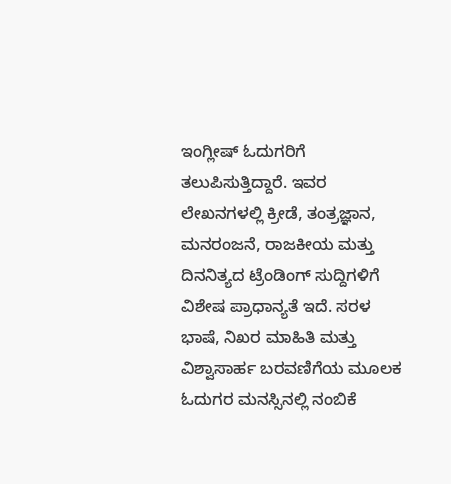ಇಂಗ್ಲೀಷ್ ಓದುಗರಿಗೆ ತಲುಪಿಸುತ್ತಿದ್ದಾರೆ. ಇವರ ಲೇಖನಗಳಲ್ಲಿ ಕ್ರೀಡೆ, ತಂತ್ರಜ್ಞಾನ, ಮನರಂಜನೆ, ರಾಜಕೀಯ ಮತ್ತು ದಿನನಿತ್ಯದ ಟ್ರೆಂಡಿಂಗ್ ಸುದ್ದಿಗಳಿಗೆ ವಿಶೇಷ ಪ್ರಾಧಾನ್ಯತೆ ಇದೆ. ಸರಳ ಭಾಷೆ, ನಿಖರ ಮಾಹಿತಿ ಮತ್ತು ವಿಶ್ವಾಸಾರ್ಹ ಬರವಣಿಗೆಯ ಮೂಲಕ ಓದುಗರ ಮನಸ್ಸಿನಲ್ಲಿ ನಂಬಿಕೆ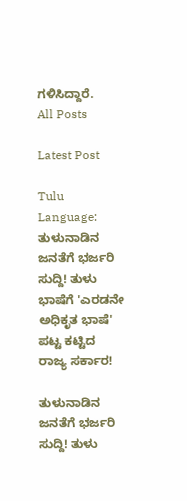ಗಳಿಸಿದ್ದಾರೆ.
All Posts

Latest Post

Tulu Language: ತುಳುನಾಡಿನ ಜನತೆಗೆ ಭರ್ಜರಿ ಸುದ್ದಿ! ತುಳು ಭಾಷೆಗೆ 'ಎರಡನೇ ಅಧಿಕೃತ ಭಾಷೆ' ಪಟ್ಟ ಕಟ್ಟಿದ ರಾಜ್ಯ ಸರ್ಕಾರ!

ತುಳುನಾಡಿನ ಜನತೆಗೆ ಭರ್ಜರಿ ಸುದ್ದಿ! ತುಳು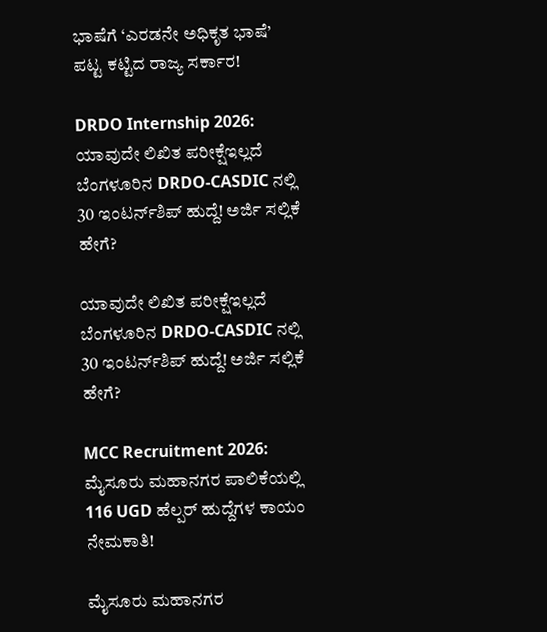ಭಾಷೆಗೆ ‘ಎರಡನೇ ಅಧಿಕೃತ ಭಾಷೆ’ ಪಟ್ಟ ಕಟ್ಟಿದ ರಾಜ್ಯ ಸರ್ಕಾರ!

DRDO Internship 2026: ಯಾವುದೇ ಲಿಖಿತ ಪರೀಕ್ಷೆಇಲ್ಲದೆ ಬೆಂಗಳೂರಿನ DRDO-CASDIC ನಲ್ಲಿ 30 ಇಂಟರ್ನ್‌ಶಿಪ್ ಹುದ್ದೆ! ಅರ್ಜಿ ಸಲ್ಲಿಕೆ ಹೇಗೆ?

ಯಾವುದೇ ಲಿಖಿತ ಪರೀಕ್ಷೆಇಲ್ಲದೆ ಬೆಂಗಳೂರಿನ DRDO-CASDIC ನಲ್ಲಿ 30 ಇಂಟರ್ನ್‌ಶಿಪ್ ಹುದ್ದೆ! ಅರ್ಜಿ ಸಲ್ಲಿಕೆ ಹೇಗೆ?

MCC Recruitment 2026: ಮೈಸೂರು ಮಹಾನಗರ ಪಾಲಿಕೆಯಲ್ಲಿ 116 UGD ಹೆಲ್ಪರ್ ಹುದ್ದೆಗಳ ಕಾಯಂ ನೇಮಕಾತಿ!

ಮೈಸೂರು ಮಹಾನಗರ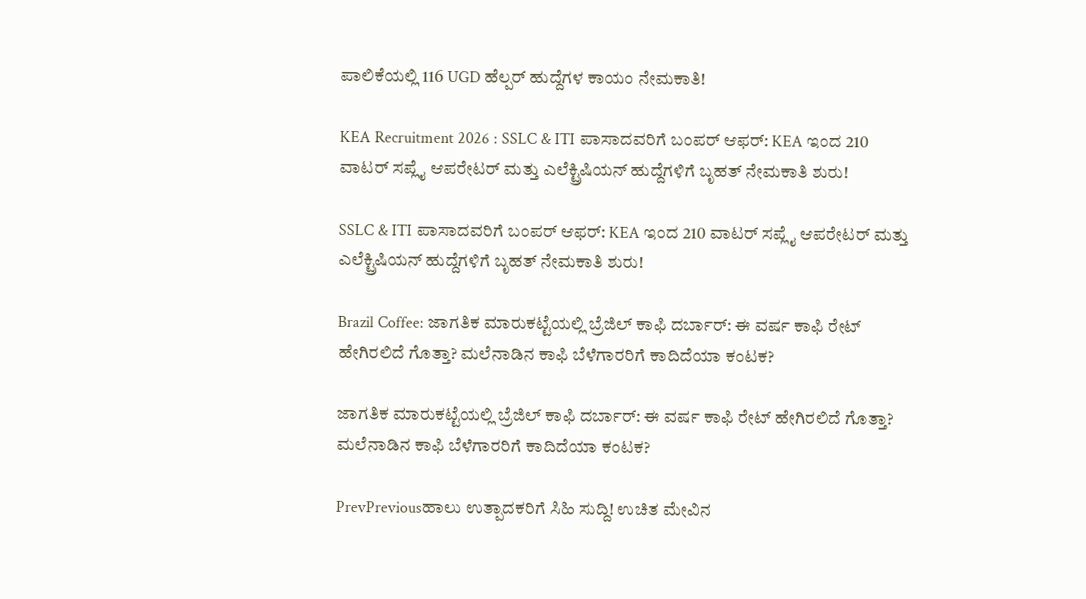ಪಾಲಿಕೆಯಲ್ಲಿ 116 UGD ಹೆಲ್ಪರ್ ಹುದ್ದೆಗಳ ಕಾಯಂ ನೇಮಕಾತಿ!

KEA Recruitment 2026 : SSLC & ITI ಪಾಸಾದವರಿಗೆ ಬಂಪರ್ ಆಫರ್: KEA ಇಂದ 210 ವಾಟರ್ ಸಪ್ಲೈ ಆಪರೇಟರ್ ಮತ್ತು ಎಲೆಕ್ಟ್ರಿಷಿಯನ್ ಹುದ್ದೆಗಳಿಗೆ ಬೃಹತ್ ನೇಮಕಾತಿ ಶುರು!

SSLC & ITI ಪಾಸಾದವರಿಗೆ ಬಂಪರ್ ಆಫರ್: KEA ಇಂದ 210 ವಾಟರ್ ಸಪ್ಲೈ ಆಪರೇಟರ್ ಮತ್ತು ಎಲೆಕ್ಟ್ರಿಷಿಯನ್ ಹುದ್ದೆಗಳಿಗೆ ಬೃಹತ್ ನೇಮಕಾತಿ ಶುರು!

Brazil Coffee: ಜಾಗತಿಕ ಮಾರುಕಟ್ಟೆಯಲ್ಲಿ ಬ್ರೆಜಿಲ್ ಕಾಫಿ ದರ್ಬಾರ್: ಈ ವರ್ಷ ಕಾಫಿ ರೇಟ್ ಹೇಗಿರಲಿದೆ ಗೊತ್ತಾ? ಮಲೆನಾಡಿನ ಕಾಫಿ ಬೆಳೆಗಾರರಿಗೆ ಕಾದಿದೆಯಾ ಕಂಟಕ?

ಜಾಗತಿಕ ಮಾರುಕಟ್ಟೆಯಲ್ಲಿ ಬ್ರೆಜಿಲ್ ಕಾಫಿ ದರ್ಬಾರ್: ಈ ವರ್ಷ ಕಾಫಿ ರೇಟ್ ಹೇಗಿರಲಿದೆ ಗೊತ್ತಾ? ಮಲೆನಾಡಿನ ಕಾಫಿ ಬೆಳೆಗಾರರಿಗೆ ಕಾದಿದೆಯಾ ಕಂಟಕ?

PrevPreviousಹಾಲು ಉತ್ಪಾದಕರಿಗೆ ಸಿಹಿ ಸುದ್ದಿ! ಉಚಿತ ಮೇವಿನ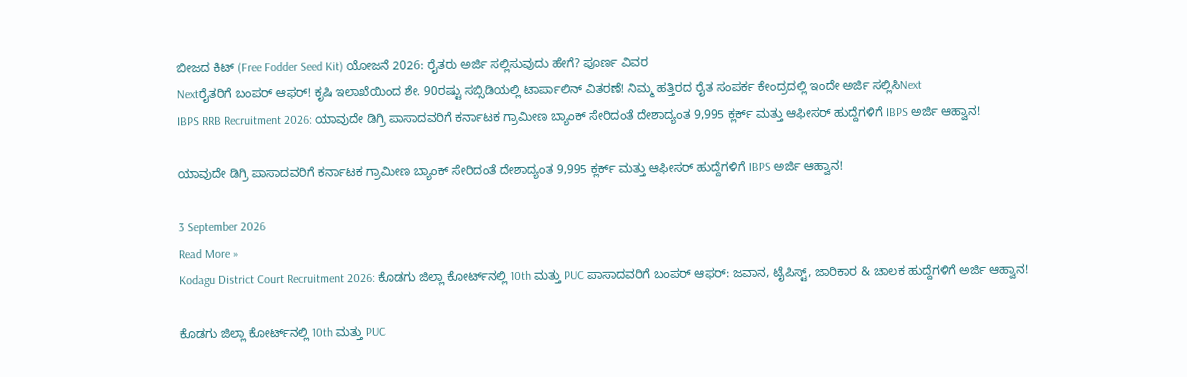ಬೀಜದ ಕಿಟ್ (Free Fodder Seed Kit) ಯೋಜನೆ 2026: ರೈತರು ಅರ್ಜಿ ಸಲ್ಲಿಸುವುದು ಹೇಗೆ? ಪೂರ್ಣ ವಿವರ
Nextರೈತರಿಗೆ ಬಂಪರ್ ಆಫರ್! ಕೃಷಿ ಇಲಾಖೆಯಿಂದ ಶೇ. 90ರಷ್ಟು ಸಬ್ಸಿಡಿಯಲ್ಲಿ ಟಾರ್ಪಾಲಿನ್ ವಿತರಣೆ! ನಿಮ್ಮ ಹತ್ತಿರದ ರೈತ ಸಂಪರ್ಕ ಕೇಂದ್ರದಲ್ಲಿ ಇಂದೇ ಅರ್ಜಿ ಸಲ್ಲಿಸಿNext
IBPS RRB Recruitment 2026: ಯಾವುದೇ ಡಿಗ್ರಿ ಪಾಸಾದವರಿಗೆ ಕರ್ನಾಟಕ ಗ್ರಾಮೀಣ ಬ್ಯಾಂಕ್ ಸೇರಿದಂತೆ ದೇಶಾದ್ಯಂತ 9,995 ಕ್ಲರ್ಕ್ ಮತ್ತು ಆಫೀಸರ್ ಹುದ್ದೆಗಳಿಗೆ IBPS ಅರ್ಜಿ ಆಹ್ವಾನ!

ಯಾವುದೇ ಡಿಗ್ರಿ ಪಾಸಾದವರಿಗೆ ಕರ್ನಾಟಕ ಗ್ರಾಮೀಣ ಬ್ಯಾಂಕ್ ಸೇರಿದಂತೆ ದೇಶಾದ್ಯಂತ 9,995 ಕ್ಲರ್ಕ್ ಮತ್ತು ಆಫೀಸರ್ ಹುದ್ದೆಗಳಿಗೆ IBPS ಅರ್ಜಿ ಆಹ್ವಾನ!

3 September 2026
Read More »
Kodagu District Court Recruitment 2026: ಕೊಡಗು ಜಿಲ್ಲಾ ಕೋರ್ಟ್‌ನಲ್ಲಿ 10th ಮತ್ತು PUC ಪಾಸಾದವರಿಗೆ ಬಂಪರ್ ಆಫರ್: ಜವಾನ, ಟೈಪಿಸ್ಟ್, ಜಾರಿಕಾರ & ಚಾಲಕ ಹುದ್ದೆಗಳಿಗೆ ಅರ್ಜಿ ಆಹ್ವಾನ!

ಕೊಡಗು ಜಿಲ್ಲಾ ಕೋರ್ಟ್‌ನಲ್ಲಿ 10th ಮತ್ತು PUC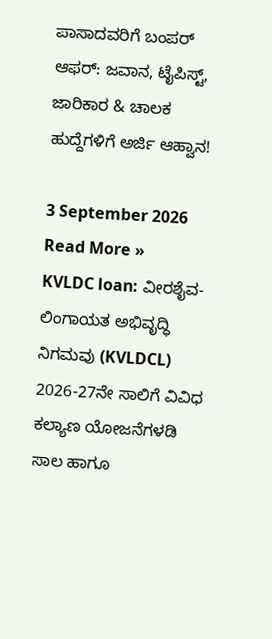ಪಾಸಾದವರಿಗೆ ಬಂಪರ್ ಆಫರ್: ಜವಾನ, ಟೈಪಿಸ್ಟ್, ಜಾರಿಕಾರ & ಚಾಲಕ ಹುದ್ದೆಗಳಿಗೆ ಅರ್ಜಿ ಆಹ್ವಾನ!

3 September 2026
Read More »
KVLDC loan: ವೀರಶೈವ-ಲಿಂಗಾಯತ ಅಭಿವೃದ್ಧಿ ನಿಗಮವು (KVLDCL) 2026-27ನೇ ಸಾಲಿಗೆ ವಿವಿಧ ಕಲ್ಯಾಣ ಯೋಜನೆಗಳಡಿ ಸಾಲ ಹಾಗೂ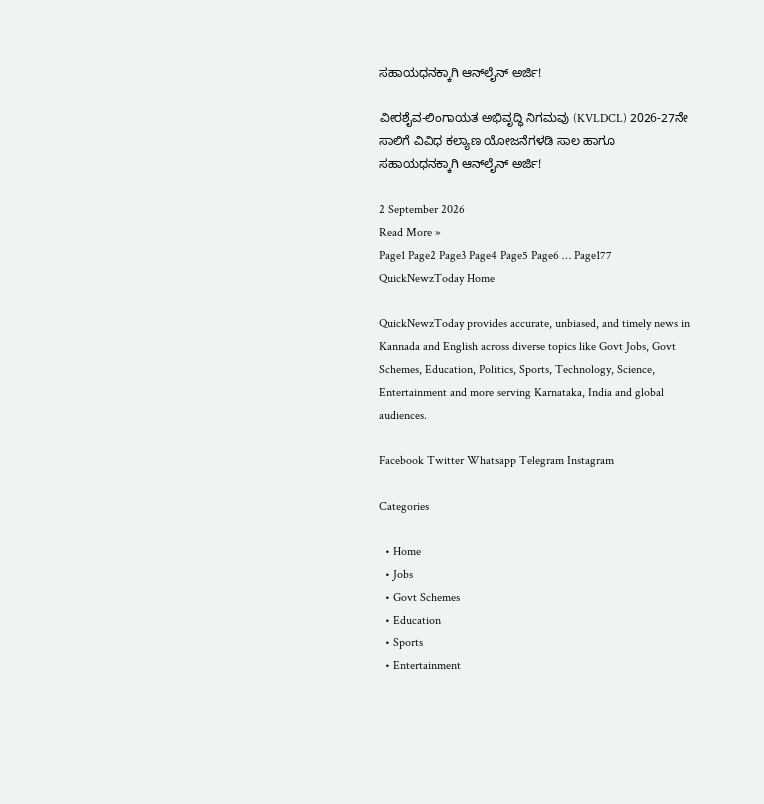ಸಹಾಯಧನಕ್ಕಾಗಿ ಆನ್‌ಲೈನ್ ಅರ್ಜಿ!

ವೀರಶೈವ-ಲಿಂಗಾಯತ ಅಭಿವೃದ್ಧಿ ನಿಗಮವು (KVLDCL) 2026-27ನೇ ಸಾಲಿಗೆ ವಿವಿಧ ಕಲ್ಯಾಣ ಯೋಜನೆಗಳಡಿ ಸಾಲ ಹಾಗೂ ಸಹಾಯಧನಕ್ಕಾಗಿ ಆನ್‌ಲೈನ್ ಅರ್ಜಿ!

2 September 2026
Read More »
Page1 Page2 Page3 Page4 Page5 Page6 … Page177
QuickNewzToday Home

QuickNewzToday provides accurate, unbiased, and timely news in Kannada and English across diverse topics like Govt Jobs, Govt Schemes, Education, Politics, Sports, Technology, Science, Entertainment and more serving Karnataka, India and global audiences.

Facebook Twitter Whatsapp Telegram Instagram

Categories

  • Home
  • Jobs
  • Govt Schemes
  • Education
  • Sports
  • Entertainment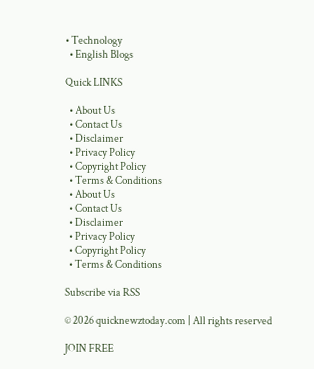• Technology
  • English Blogs

Quick LINKS

  • About Us
  • Contact Us
  • Disclaimer
  • Privacy Policy
  • Copyright Policy
  • Terms & Conditions
  • About Us
  • Contact Us
  • Disclaimer
  • Privacy Policy
  • Copyright Policy
  • Terms & Conditions

Subscribe via RSS

© 2026 quicknewztoday.com | All rights reserved

JOIN FREE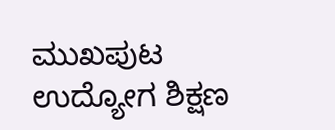ಮುಖಪುಟ ಉದ್ಯೋಗ ಶಿಕ್ಷಣ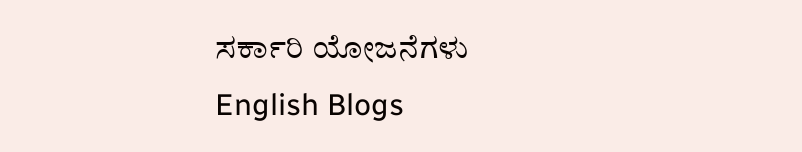ಸರ್ಕಾರಿ ಯೋಜನೆಗಳು English Blogs